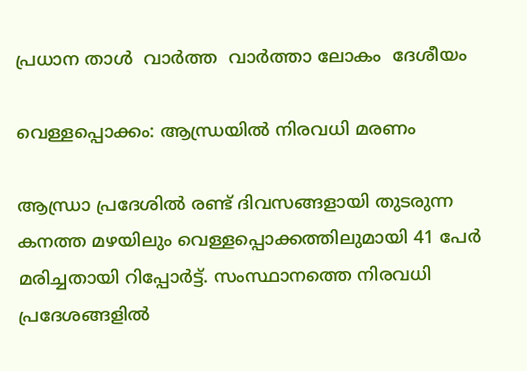പ്രധാന താള്‍  വാര്‍ത്ത  വാര്‍ത്താ ലോകം  ദേശീയം

വെള്ളപ്പൊക്കം: ആന്ധ്രയില്‍ നിരവധി മരണം

ആന്ധ്രാ പ്രദേശില്‍ രണ്ട് ദിവസങ്ങളായി തുടരുന്ന കനത്ത മഴയിലും വെള്ളപ്പൊക്കത്തിലുമായി 41 പേര്‍ മരിച്ചതായി റിപ്പോര്‍ട്ട്. സംസ്ഥാനത്തെ നിരവധി പ്രദേശങ്ങളില്‍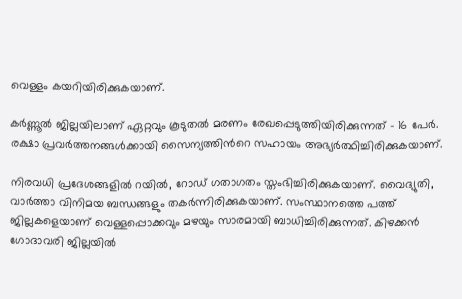വെള്ളം കയറിയിരിക്കുകയാണ്.

കര്‍ണ്ണൂല്‍ ജില്ലയിലാണ് ഏറ്റവും കൂടുതല്‍ മരണം രേഖപ്പെടുത്തിയിരിക്കുന്നത് - 16 പേര്‍. രക്ഷാ പ്രവര്‍ത്തനങ്ങള്‍ക്കായി സൈന്യത്തിന്‍റെ സഹായം അഭ്യര്‍ത്ഥിച്ചിരിക്കുകയാണ്.

നിരവധി പ്രദേശങ്ങളില്‍ റയില്‍, റോഡ് ഗതാഗതം സ്തംഭിച്ചിരിക്കുകയാണ്. വൈദ്യുതി, വാര്‍ത്താ വിനിമയ ബന്ധങ്ങളും തകര്‍ന്നിരിക്കുകയാണ്. സംസ്ഥാനത്തെ പത്ത് ജില്ലകളെയാണ് വെള്ളപ്പൊക്കവും മഴയും സാരമായി ബാധിച്ചിരിക്കുന്നത്. കിഴക്കന്‍ ഗോദാവരി ജില്ലയില്‍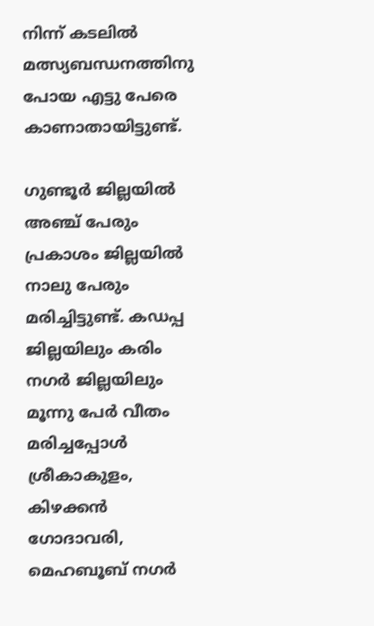നിന്ന് കടലില്‍ മത്സ്യബന്ധനത്തിനു പോയ എട്ടു പേരെ കാണാതായിട്ടുണ്ട്.

ഗുണ്ടൂര്‍ ജില്ലയില്‍ അഞ്ച് പേരും പ്രകാശം ജില്ലയില്‍ നാലു പേരും മരിച്ചിട്ടുണ്ട്. കഡപ്പ ജില്ലയിലും കരിം നഗര്‍ ജില്ലയിലും മൂന്നു പേര്‍ വീതം മരിച്ചപ്പോള്‍ ശ്രീകാകുളം, കിഴക്കന്‍ ഗോദാവരി, മെഹബൂബ് നഗര്‍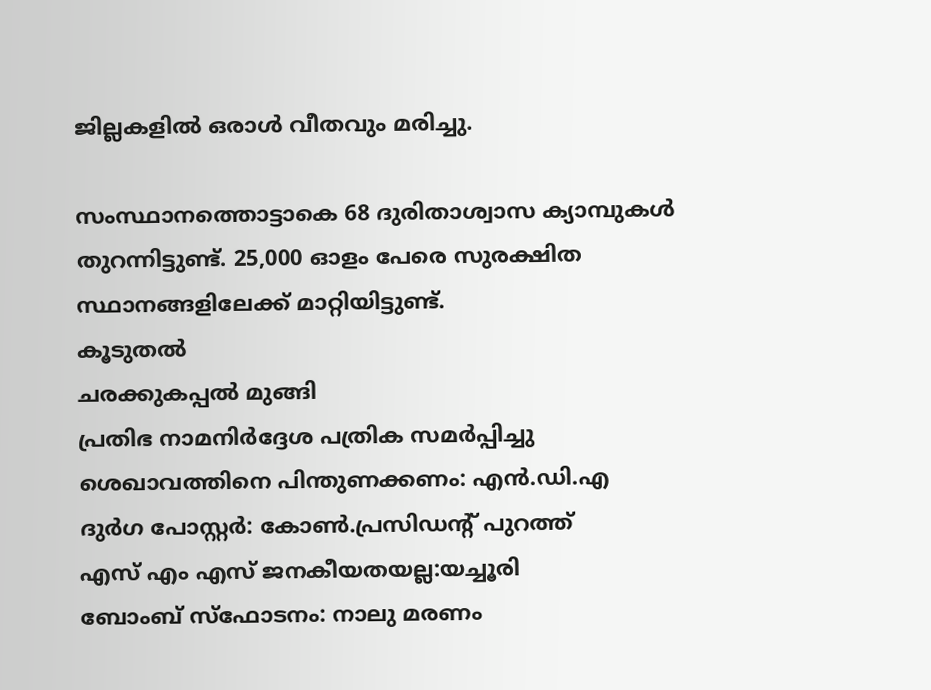ജില്ലകളില്‍ ഒരാള്‍ വീതവും മരിച്ചു.

സംസ്ഥാനത്തൊട്ടാകെ 68 ദുരിതാശ്വാസ ക്യാമ്പുകള്‍ തുറന്നിട്ടുണ്ട്. 25,000 ഓളം പേരെ സുരക്ഷിത സ്ഥാനങ്ങളിലേക്ക് മാറ്റിയിട്ടുണ്ട്.
കൂടുതല്‍
ചരക്കുകപ്പല്‍ മുങ്ങി
പ്രതിഭ നാമനിര്‍ദ്ദേശ പത്രിക സമര്‍പ്പിച്ചു
ശെഖാവത്തിനെ പിന്തുണക്കണം: എന്‍.ഡി.എ
ദുര്‍ഗ പോസ്റ്റര്‍: കോണ്‍.പ്രസിഡന്‍റ് പുറത്ത്
എസ് എം എസ് ജനകീയതയല്ല:യച്ചൂരി
ബോംബ് സ്‌ഫോടനം: നാലു മരണം